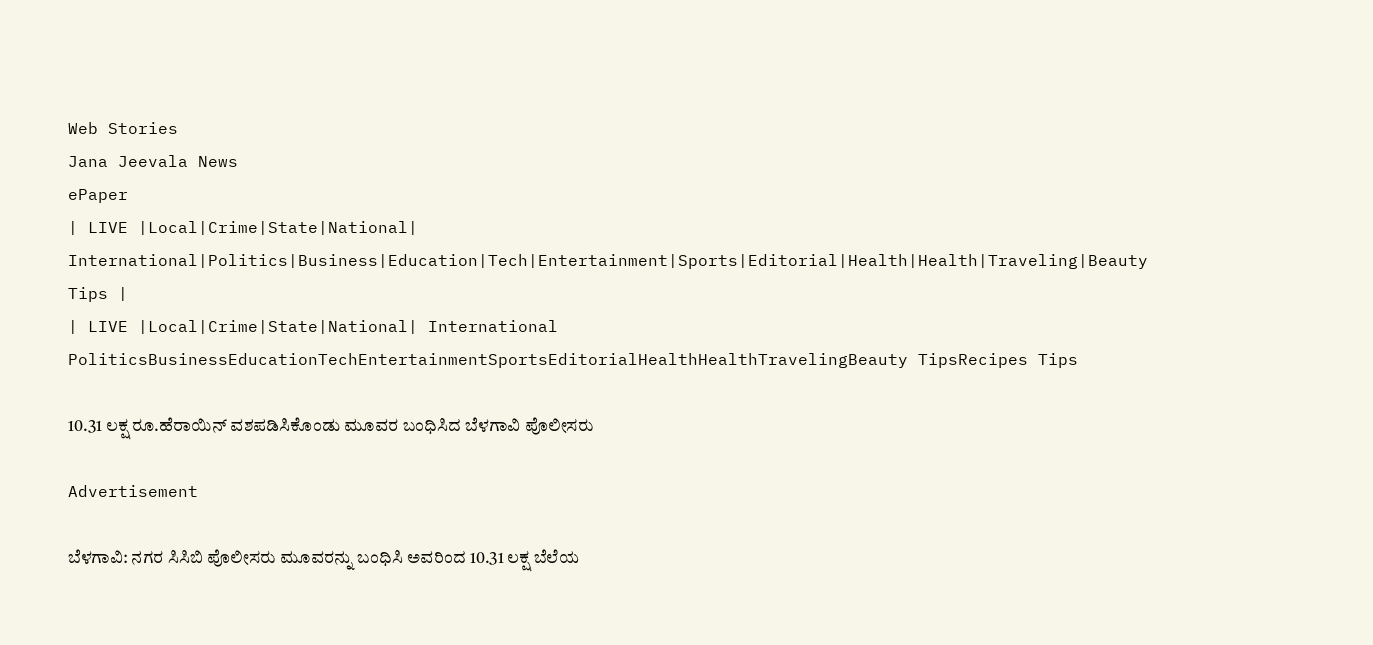Web Stories
Jana Jeevala News
ePaper
| LIVE |Local|Crime|State|National| International|Politics|Business|Education|Tech|Entertainment|Sports|Editorial|Health|Health|Traveling|Beauty Tips |
| LIVE |Local|Crime|State|National| International
PoliticsBusinessEducationTechEntertainmentSportsEditorialHealthHealthTravelingBeauty TipsRecipes Tips

10.31 ಲಕ್ಷ ರೂ.ಹೆರಾಯಿನ್ ವಶಪಡಿಸಿಕೊಂಡು ಮೂವರ ಬಂಧಿಸಿದ ಬೆಳಗಾವಿ ಪೊಲೀಸರು

Advertisement

ಬೆಳಗಾವಿ: ನಗರ ಸಿಸಿಬಿ ಪೊಲೀಸರು ಮೂವರನ್ನು ಬಂಧಿಸಿ ಅವರಿಂದ 10.31 ಲಕ್ಷ ಬೆಲೆಯ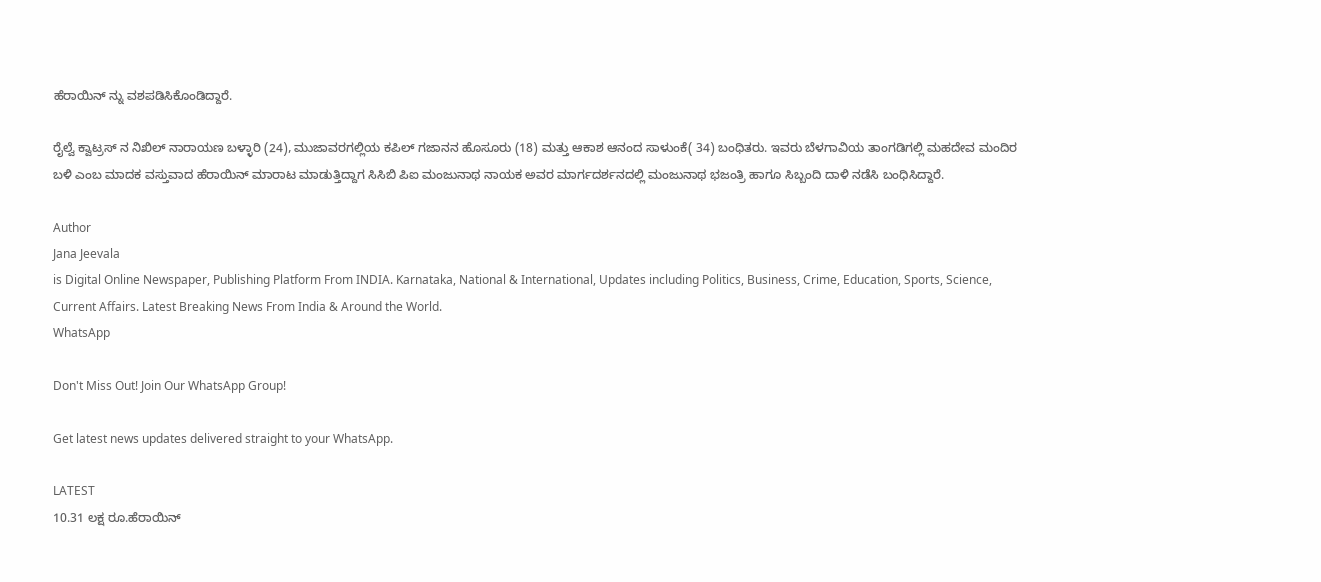ಹೆರಾಯಿನ್ ನ್ನು ವಶಪಡಿಸಿಕೊಂಡಿದ್ದಾರೆ.

ರೈಲ್ವೆ ಕ್ವಾಟ್ರಸ್ ನ ನಿಖಿಲ್ ನಾರಾಯಣ ಬಳ್ಳಾರಿ (24), ಮುಜಾವರಗಲ್ಲಿಯ ಕಪಿಲ್ ಗಜಾನನ ಹೊಸೂರು (18) ಮತ್ತು ಆಕಾಶ ಆನಂದ ಸಾಳುಂಕೆ( 34) ಬಂಧಿತರು. ಇವರು ಬೆಳಗಾವಿಯ ತಾಂಗಡಿಗಲ್ಲಿ ಮಹದೇವ ಮಂದಿರ ಬಳಿ ಎಂಬ ಮಾದಕ ವಸ್ತುವಾದ ಹೆರಾಯಿನ್ ಮಾರಾಟ ಮಾಡುತ್ತಿದ್ದಾಗ ಸಿಸಿಬಿ ಪಿಐ ಮಂಜುನಾಥ ನಾಯಕ ಅವರ ಮಾರ್ಗದರ್ಶನದಲ್ಲಿ ಮಂಜುನಾಥ ಭಜಂತ್ರಿ ಹಾಗೂ ಸಿಬ್ಬಂದಿ ದಾಳಿ ನಡೆಸಿ ಬಂಧಿಸಿದ್ದಾರೆ.

Author
Jana Jeevala
is Digital Online Newspaper, Publishing Platform From INDIA. Karnataka, National & International, Updates including Politics, Business, Crime, Education, Sports, Science, Current Affairs. Latest Breaking News From India & Around the World.
WhatsApp

Don't Miss Out! Join Our WhatsApp Group!

Get latest news updates delivered straight to your WhatsApp.

LATEST
10.31 ಲಕ್ಷ ರೂ.ಹೆರಾಯಿನ್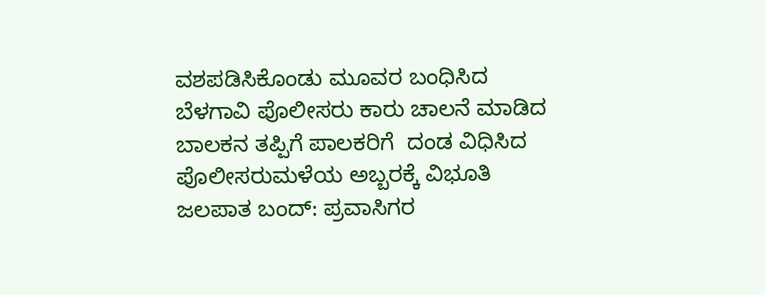ವಶಪಡಿಸಿಕೊಂಡು ಮೂವರ ಬಂಧಿಸಿದ ಬೆಳಗಾವಿ ಪೊಲೀಸರು ಕಾರು ಚಾಲನೆ ಮಾಡಿದ ಬಾಲಕನ ತಪ್ಪಿಗೆ ಪಾಲಕರಿಗೆ  ದಂಡ ವಿಧಿಸಿದ ಪೊಲೀಸರುಮಳೆಯ ಅಬ್ಬರಕ್ಕೆ ವಿಭೂತಿ ಜಲಪಾತ ಬಂದ್‌: ಪ್ರವಾಸಿಗರ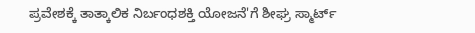ಪ್ರವೇಶಕ್ಕೆ ತಾತ್ಕಾಲಿಕ ನಿರ್ಬಂಧಶಕ್ತಿ ಯೋಜನೆ'ಗೆ ಶೀಘ್ರ ಸ್ಮಾರ್ಟ್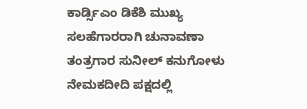ಕಾರ್ಡ್ಸಿಎಂ ಡಿಕೆಶಿ ಮುಖ್ಯ ಸಲಹೆಗಾರರಾಗಿ ಚುನಾವಣಾ ತಂತ್ರಗಾರ ಸುನೀಲ್ ಕನುಗೋಳು ನೇಮಕದೀದಿ ಪಕ್ಷದಲ್ಲಿ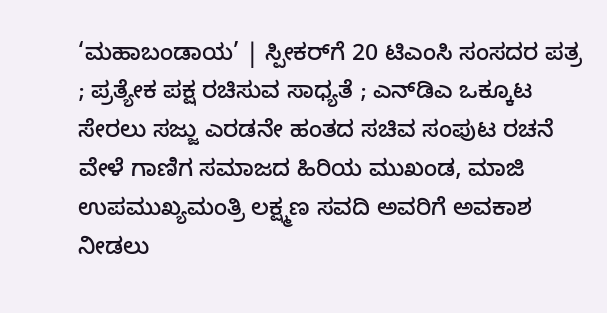‘ಮಹಾಬಂಡಾಯ’ | ಸ್ಪೀಕರ್‌ಗೆ 20 ಟಿಎಂಸಿ ಸಂಸದರ ಪತ್ರ ; ಪ್ರತ್ಯೇಕ ಪಕ್ಷ ರಚಿಸುವ ಸಾಧ್ಯತೆ ; ಎನ್‌ಡಿಎ ಒಕ್ಕೂಟ ಸೇರಲು ಸಜ್ಜು ಎರಡನೇ ಹಂತದ ಸಚಿವ ಸಂಪುಟ ರಚನೆ ವೇಳೆ ಗಾಣಿಗ ಸಮಾಜದ ಹಿರಿಯ ಮುಖಂಡ, ಮಾಜಿ ಉಪಮುಖ್ಯಮಂತ್ರಿ ಲಕ್ಷ್ಮಣ ಸವದಿ ಅವರಿಗೆ ಅವಕಾಶ ನೀಡಲು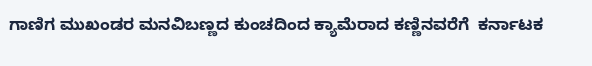ಗಾಣಿಗ ಮುಖಂಡರ ಮನವಿಬಣ್ಣದ ಕುಂಚದಿಂದ ಕ್ಯಾಮೆರಾದ ಕಣ್ಣಿನವರೆಗೆ  ಕರ್ನಾಟಕ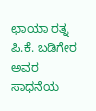ಛಾಯಾ ರತ್ನ ಪಿ.ಕೆ. ಬಡಿಗೇರ ಅವರ ಸಾಧನೆಯ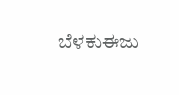ಬೆಳಕುಈಜು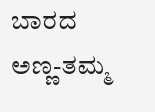ಬಾರದ ಅಣ್ಣ-ತಮ್ಮ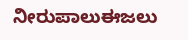ನೀರುಪಾಲುಈಜಲು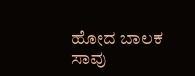ಹೋದ ಬಾಲಕ ಸಾವು